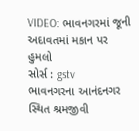VIDEO: ભાવનગરમાં જૂની અદાવતમાં મકાન પર હુમલો
સોર્સ : gstv
ભાવનગરના આનંદનગર સ્થિત શ્રમજીવી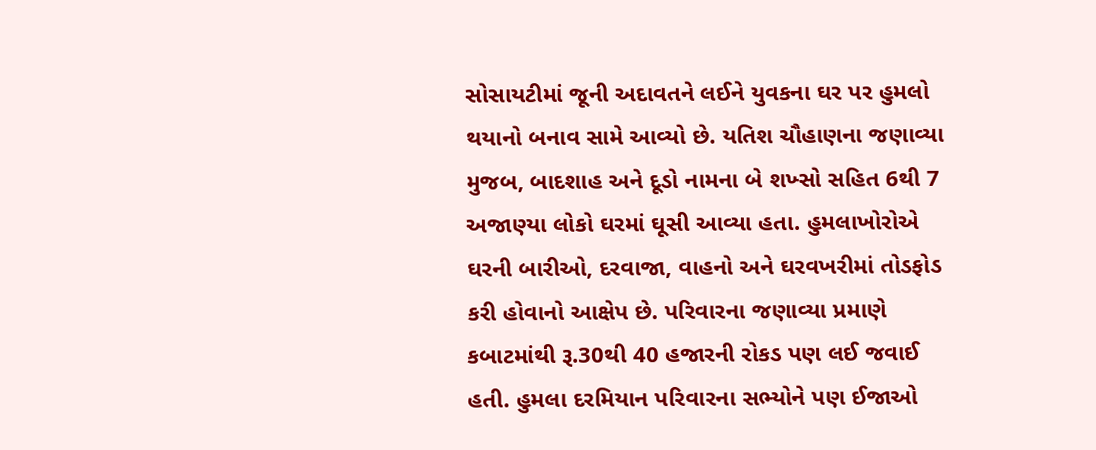સોસાયટીમાં જૂની અદાવતને લઈને યુવકના ઘર પર હુમલો થયાનો બનાવ સામે આવ્યો છે. યતિશ ચૌહાણના જણાવ્યા મુજબ, બાદશાહ અને દૂડો નામના બે શખ્સો સહિત 6થી 7 અજાણ્યા લોકો ઘરમાં ઘૂસી આવ્યા હતા. હુમલાખોરોએ ઘરની બારીઓ, દરવાજા, વાહનો અને ઘરવખરીમાં તોડફોડ કરી હોવાનો આક્ષેપ છે. પરિવારના જણાવ્યા પ્રમાણે કબાટમાંથી રૂ.30થી 40 હજારની રોકડ પણ લઈ જવાઈ હતી. હુમલા દરમિયાન પરિવારના સભ્યોને પણ ઈજાઓ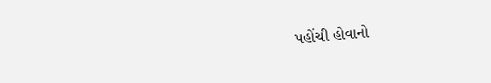પહોંચી હોવાનો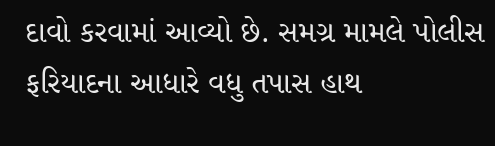દાવો કરવામાં આવ્યો છે. સમગ્ર મામલે પોલીસ ફરિયાદના આધારે વધુ તપાસ હાથ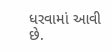ધરવામાં આવી છે.